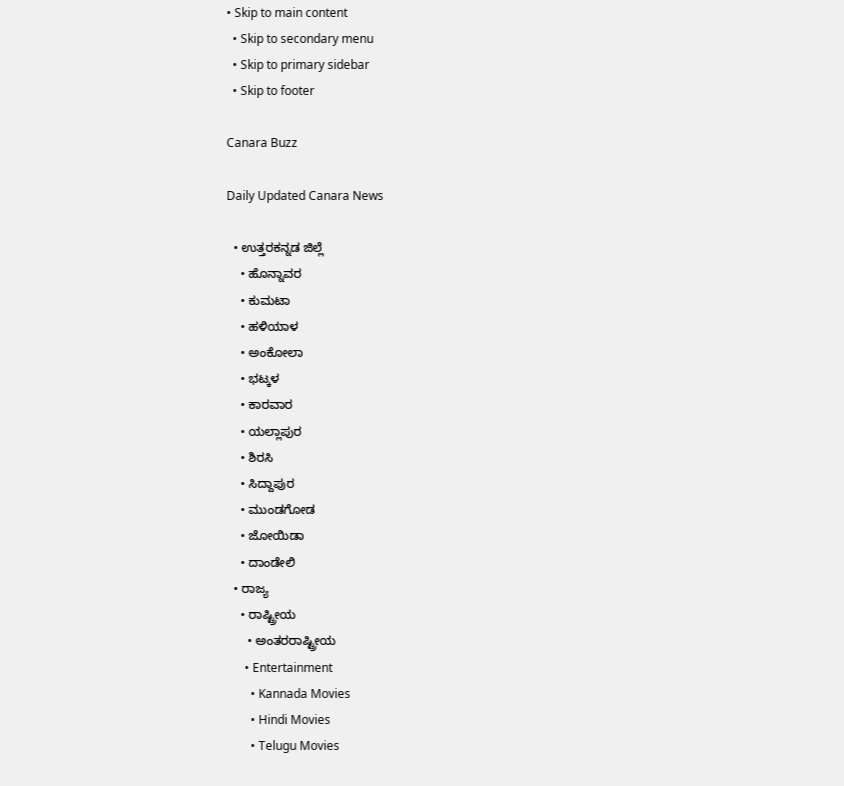• Skip to main content
  • Skip to secondary menu
  • Skip to primary sidebar
  • Skip to footer

Canara Buzz

Daily Updated Canara News

  • ಉತ್ತರಕನ್ನಡ ಜಿಲ್ಲೆ
    • ಹೊನ್ನಾವರ
    • ಕುಮಟಾ
    • ಹಳಿಯಾಳ
    • ಅಂಕೋಲಾ
    • ಭಟ್ಕಳ
    • ಕಾರವಾರ
    • ಯಲ್ಲಾಪುರ
    • ಶಿರಸಿ
    • ಸಿದ್ದಾಪುರ
    • ಮುಂಡಗೋಡ
    • ಜೋಯಿಡಾ
    • ದಾಂಡೇಲಿ
  • ರಾಜ್ಯ
    • ರಾಷ್ಟ್ರೀಯ
      • ಅಂತರರಾಷ್ಟ್ರೀಯ
      • Entertainment
        • Kannada Movies
        • Hindi Movies
        • Telugu Movies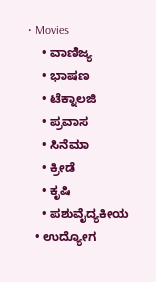• Movies
    • ವಾಣಿಜ್ಯ
    • ಭಾಷಣ
    • ಟೆಕ್ನಾಲಜಿ
    • ಪ್ರವಾಸ
    • ಸಿನೆಮಾ
    • ಕ್ರೀಡೆ
    • ಕೃಷಿ
    • ಪಶುವೈದ್ಯಕೀಯ
  • ಉದ್ಯೋಗ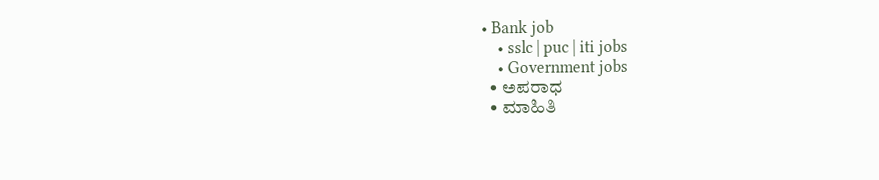• Bank job
    • sslc | puc | iti jobs
    • Government jobs
  • ಅಪರಾಧ
  • ಮಾಹಿತಿ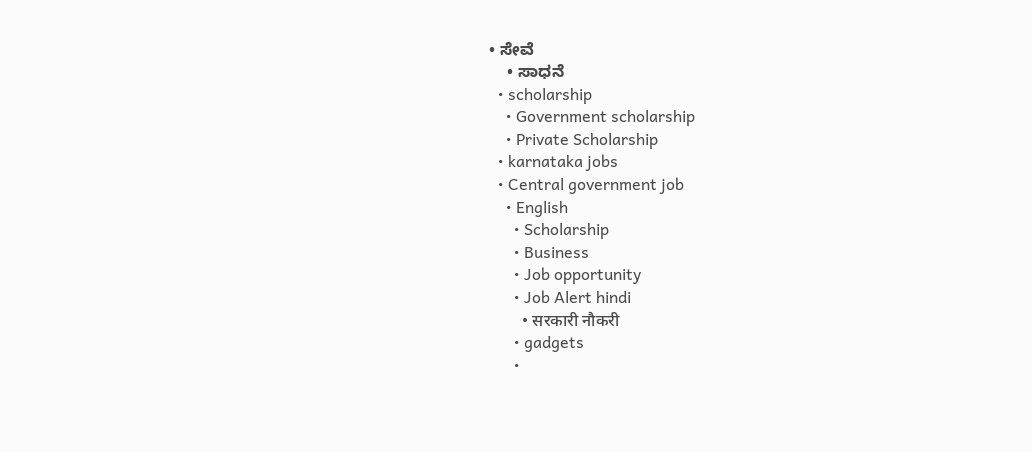• ಸೇವೆ
    • ಸಾಧನೆ
  • scholarship
    • Government scholarship
    • Private Scholarship
  • karnataka jobs
  • Central government job
    • English
      • Scholarship
      • Business
      • Job opportunity
      • Job Alert hindi
        • सरकारी नौकरी
      • gadgets
      •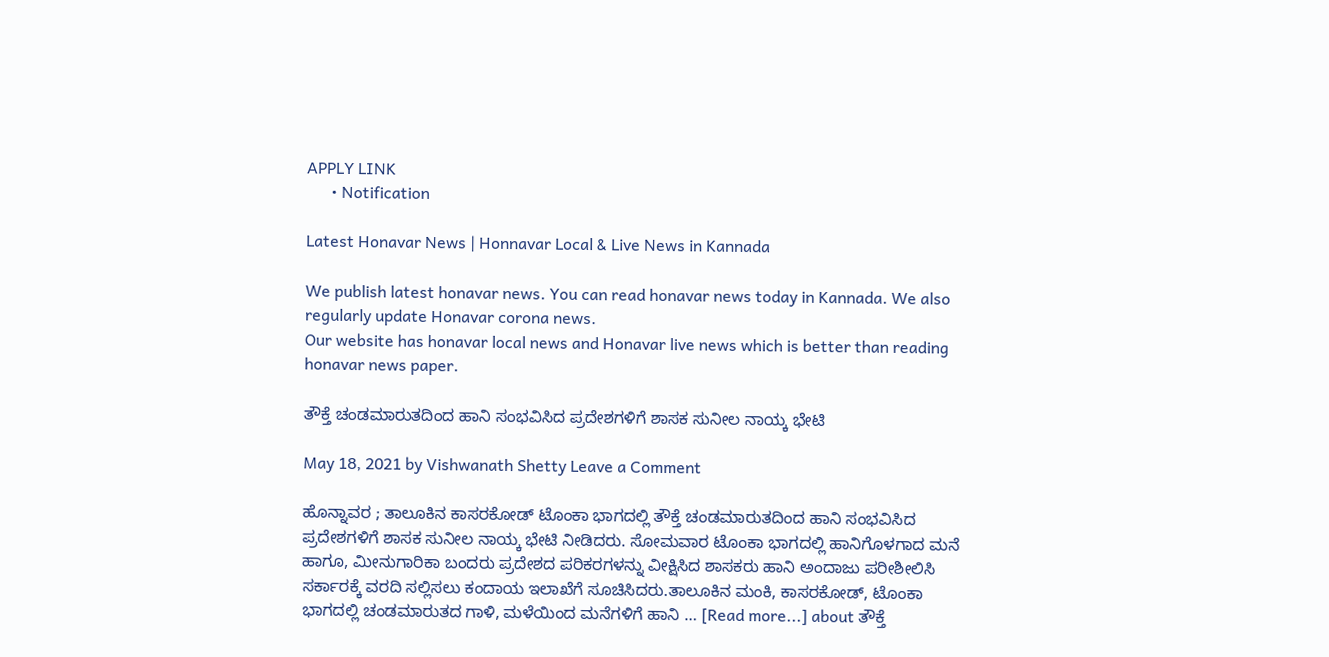APPLY LINK
      • Notification

Latest Honavar News | Honnavar Local & Live News in Kannada

We publish latest honavar news. You can read honavar news today in Kannada. We also regularly update Honavar corona news.
Our website has honavar local news and Honavar live news which is better than reading honavar news paper.

ತೌಕ್ತೆ ಚಂಡಮಾರುತದಿಂದ ಹಾನಿ ಸಂಭವಿಸಿದ ಪ್ರದೇಶಗಳಿಗೆ ಶಾಸಕ ಸುನೀಲ ನಾಯ್ಕ ಭೇಟಿ

May 18, 2021 by Vishwanath Shetty Leave a Comment

ಹೊನ್ನಾವರ ; ತಾಲೂಕಿನ ಕಾಸರಕೋಡ್ ಟೊಂಕಾ ಭಾಗದಲ್ಲಿ ತೌಕ್ತೆ ಚಂಡಮಾರುತದಿಂದ ಹಾನಿ ಸಂಭವಿಸಿದ ಪ್ರದೇಶಗಳಿಗೆ ಶಾಸಕ ಸುನೀಲ ನಾಯ್ಕ ಭೇಟಿ ನೀಡಿದರು. ಸೋಮವಾರ ಟೊಂಕಾ ಭಾಗದಲ್ಲಿ ಹಾನಿಗೊಳಗಾದ ಮನೆ ಹಾಗೂ, ಮೀನುಗಾರಿಕಾ ಬಂದರು ಪ್ರದೇಶದ ಪರಿಕರಗಳನ್ನು ವೀಕ್ಷಿಸಿದ ಶಾಸಕರು ಹಾನಿ ಅಂದಾಜು ಪರೀಶೀಲಿಸಿ ಸರ್ಕಾರಕ್ಕೆ ವರದಿ ಸಲ್ಲಿಸಲು ಕಂದಾಯ ಇಲಾಖೆಗೆ ಸೂಚಿಸಿದರು.ತಾಲೂಕಿನ ಮಂಕಿ, ಕಾಸರಕೋಡ್, ಟೊಂಕಾ ಭಾಗದಲ್ಲಿ ಚಂಡಮಾರುತದ ಗಾಳಿ, ಮಳೆಯಿಂದ ಮನೆಗಳಿಗೆ ಹಾನಿ … [Read more...] about ತೌಕ್ತೆ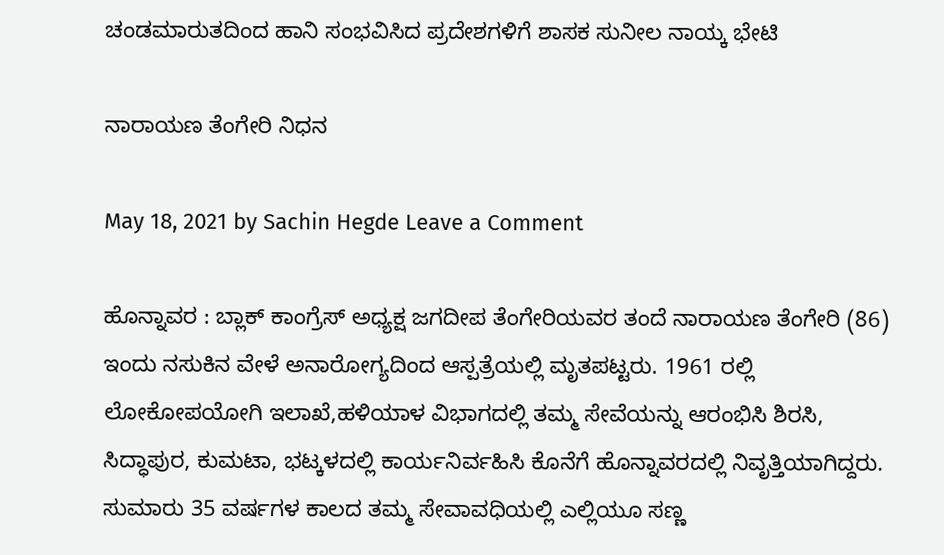ಚಂಡಮಾರುತದಿಂದ ಹಾನಿ ಸಂಭವಿಸಿದ ಪ್ರದೇಶಗಳಿಗೆ ಶಾಸಕ ಸುನೀಲ ನಾಯ್ಕ ಭೇಟಿ

ನಾರಾಯಣ ತೆಂಗೇರಿ ನಿಧನ

May 18, 2021 by Sachin Hegde Leave a Comment

ಹೊನ್ನಾವರ : ಬ್ಲಾಕ್ ಕಾಂಗ್ರೆಸ್ ಅಧ್ಯಕ್ಷ ಜಗದೀಪ ತೆಂಗೇರಿಯವರ ತಂದೆ ನಾರಾಯಣ ತೆಂಗೇರಿ (86) ಇಂದು ನಸುಕಿನ ವೇಳೆ ಅನಾರೋಗ್ಯದಿಂದ ಆಸ್ಪತ್ರೆಯಲ್ಲಿ ಮೃತಪಟ್ಟರು. 1961 ರಲ್ಲಿ ಲೋಕೋಪಯೋಗಿ ಇಲಾಖೆ,ಹಳಿಯಾಳ ವಿಭಾಗದಲ್ಲಿ ತಮ್ಮ ಸೇವೆಯನ್ನು ಆರಂಭಿಸಿ ಶಿರಸಿ, ಸಿದ್ಧಾಪುರ, ಕುಮಟಾ, ಭಟ್ಕಳದಲ್ಲಿ ಕಾರ್ಯನಿರ್ವಹಿಸಿ ಕೊನೆಗೆ ಹೊನ್ನಾವರದಲ್ಲಿ ನಿವೃತ್ತಿಯಾಗಿದ್ದರು. ಸುಮಾರು 35 ವರ್ಷಗಳ ಕಾಲದ ತಮ್ಮ ಸೇವಾವಧಿಯಲ್ಲಿ ಎಲ್ಲಿಯೂ ಸಣ್ಣ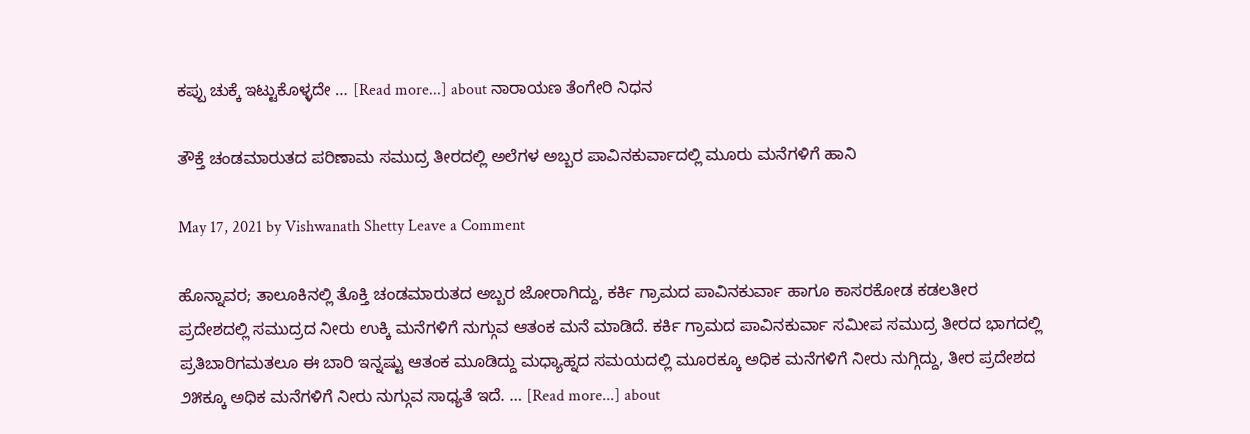ಕಪ್ಪು ಚುಕ್ಕೆ ಇಟ್ಟುಕೊಳ್ಳದೇ … [Read more...] about ನಾರಾಯಣ ತೆಂಗೇರಿ ನಿಧನ

ತೌಕ್ತೆ ಚಂಡಮಾರುತದ ಪರಿಣಾಮ ಸಮುದ್ರ ತೀರದಲ್ಲಿ ಅಲೆಗಳ ಅಬ್ಬರ ಪಾವಿನಕುರ್ವಾದಲ್ಲಿ ಮೂರು ಮನೆಗಳಿಗೆ ಹಾನಿ

May 17, 2021 by Vishwanath Shetty Leave a Comment

ಹೊನ್ನಾವರ; ತಾಲೂಕಿನಲ್ಲಿ ತೊಕ್ತಿ ಚಂಡಮಾರುತದ ಅಬ್ಬರ ಜೋರಾಗಿದ್ದು, ಕರ್ಕಿ ಗ್ರಾಮದ ಪಾವಿನಕುರ್ವಾ ಹಾಗೂ ಕಾಸರಕೋಡ ಕಡಲತೀರ ಪ್ರದೇಶದಲ್ಲಿ ಸಮುದ್ರದ ನೀರು ಉಕ್ಕಿ ಮನೆಗಳಿಗೆ ನುಗ್ಗುವ ಆತಂಕ ಮನೆ ಮಾಡಿದೆ. ಕರ್ಕಿ ಗ್ರಾಮದ ಪಾವಿನಕುರ್ವಾ ಸಮೀಪ ಸಮುದ್ರ ತೀರದ ಭಾಗದಲ್ಲಿ ಪ್ರತಿಬಾರಿಗಮತಲೂ ಈ ಬಾರಿ ಇನ್ನಷ್ಟು ಆತಂಕ ಮೂಡಿದ್ದು ಮಧ್ಯಾಹ್ನದ ಸಮಯದಲ್ಲಿ ಮೂರಕ್ಕೂ ಅಧಿಕ ಮನೆಗಳಿಗೆ ನೀರು ನುಗ್ಗಿದ್ದು, ತೀರ ಪ್ರದೇಶದ ೨೫ಕ್ಕೂ ಅಧಿಕ ಮನೆಗಳಿಗೆ ನೀರು ನುಗ್ಗುವ ಸಾಧ್ಯತೆ ಇದೆ. … [Read more...] about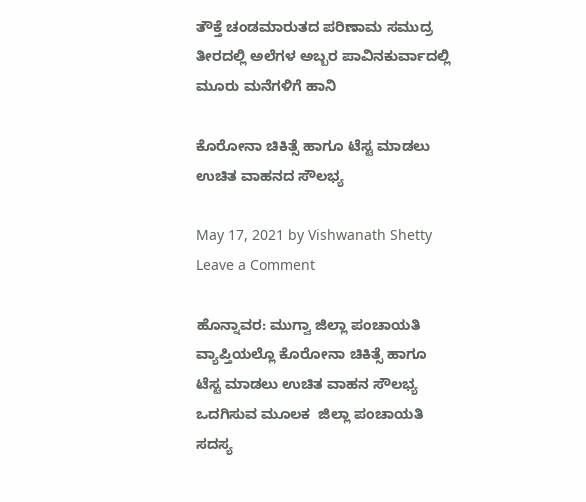ತೌಕ್ತೆ ಚಂಡಮಾರುತದ ಪರಿಣಾಮ ಸಮುದ್ರ ತೀರದಲ್ಲಿ ಅಲೆಗಳ ಅಬ್ಬರ ಪಾವಿನಕುರ್ವಾದಲ್ಲಿ ಮೂರು ಮನೆಗಳಿಗೆ ಹಾನಿ

ಕೊರೋನಾ ಚಿಕಿತ್ಸೆ ಹಾಗೂ ಟೆಸ್ಟ ಮಾಡಲು ಉಚಿತ ವಾಹನದ ಸೌಲಭ್ಯ

May 17, 2021 by Vishwanath Shetty Leave a Comment

ಹೊನ್ನಾವರ: ಮುಗ್ವಾ ಜಿಲ್ಲಾ ಪಂಚಾಯತಿ ವ್ಯಾಪ್ತಿಯಲ್ಲೊ ಕೊರೋನಾ ಚಿಕಿತ್ಸೆ ಹಾಗೂ ಟೆಸ್ಟ ಮಾಡಲು ಉಚಿತ ವಾಹನ ಸೌಲಭ್ಯ ಒದಗಿಸುವ ಮೂಲಕ  ಜಿಲ್ಲಾ ಪಂಚಾಯತಿ ಸದಸ್ಯ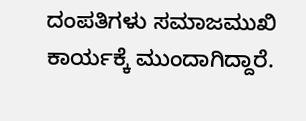ದಂಪತಿಗಳು ಸಮಾಜಮುಖಿ ಕಾರ್ಯಕ್ಕೆ ಮುಂದಾಗಿದ್ದಾರೆ.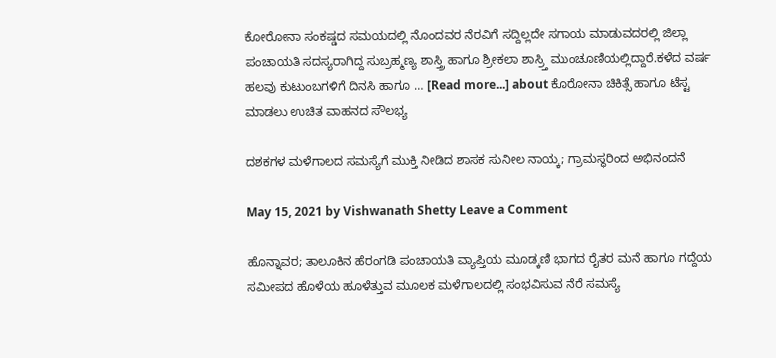ಕೋರೋನಾ ಸಂಕಷ್ಡದ ಸಮಯದಲ್ಲಿ ನೊಂದವರ ನೆರವಿಗೆ ಸದ್ದಿಲ್ಲದೇ ಸಗಾಯ ಮಾಡುವದರಲ್ಲಿ ಜಿಲ್ಲಾ ಪಂಚಾಯತಿ ಸದಸ್ಯರಾಗಿದ್ದ ಸುಬ್ರಹ್ಮಣ್ಯ ಶಾಸ್ತ್ರಿ ಹಾಗೂ ಶ್ರೀಕಲಾ ಶಾಸ್ರ್ತಿ ಮುಂಚೂಣಿಯಲ್ಲಿದ್ದಾರೆ.ಕಳೆದ ವರ್ಷ ಹಲವು ಕುಟುಂಬಗಳಿಗೆ ದಿನಸಿ ಹಾಗೂ … [Read more...] about ಕೊರೋನಾ ಚಿಕಿತ್ಸೆ ಹಾಗೂ ಟೆಸ್ಟ ಮಾಡಲು ಉಚಿತ ವಾಹನದ ಸೌಲಭ್ಯ

ದಶಕಗಳ ಮಳೆಗಾಲದ ಸಮಸ್ಯೆಗೆ ಮುಕ್ತಿ ನೀಡಿದ ಶಾಸಕ ಸುನೀಲ ನಾಯ್ಕ; ಗ್ರಾಮಸ್ಥರಿಂದ ಅಭಿನಂದನೆ

May 15, 2021 by Vishwanath Shetty Leave a Comment

ಹೊನ್ನಾವರ; ತಾಲೂಕಿನ ಹೆರಂಗಡಿ ಪಂಚಾಯತಿ ವ್ಯಾಪ್ತಿಯ ಮೂಡ್ಕಣಿ ಭಾಗದ ರೈತರ ಮನೆ ಹಾಗೂ ಗದ್ದೆಯ ಸಮೀಪದ ಹೊಳೆಯ ಹೂಳೆತ್ತುವ ಮೂಲಕ ಮಳೆಗಾಲದಲ್ಲಿ ಸಂಭವಿಸುವ ನೆರೆ ಸಮಸ್ಯೆ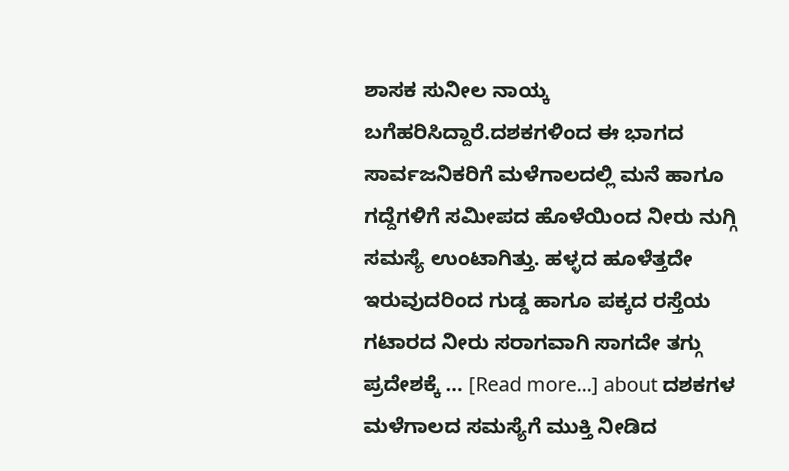ಶಾಸಕ ಸುನೀಲ ನಾಯ್ಕ ಬಗೆಹರಿಸಿದ್ದಾರೆ.ದಶಕಗಳಿಂದ ಈ ಭಾಗದ ಸಾರ್ವಜನಿಕರಿಗೆ ಮಳೆಗಾಲದಲ್ಲಿ ಮನೆ ಹಾಗೂ ಗದ್ದೆಗಳಿಗೆ ಸಮೀಪದ ಹೊಳೆಯಿಂದ ನೀರು ನುಗ್ಗಿ ಸಮಸ್ಯೆ ಉಂಟಾಗಿತ್ತು. ಹಳ್ಳದ ಹೂಳೆತ್ತದೇ ಇರುವುದರಿಂದ ಗುಡ್ಡ ಹಾಗೂ ಪಕ್ಕದ ರಸ್ತೆಯ ಗಟಾರದ ನೀರು ಸರಾಗವಾಗಿ ಸಾಗದೇ ತಗ್ಗು ಪ್ರದೇಶಕ್ಕೆ … [Read more...] about ದಶಕಗಳ ಮಳೆಗಾಲದ ಸಮಸ್ಯೆಗೆ ಮುಕ್ತಿ ನೀಡಿದ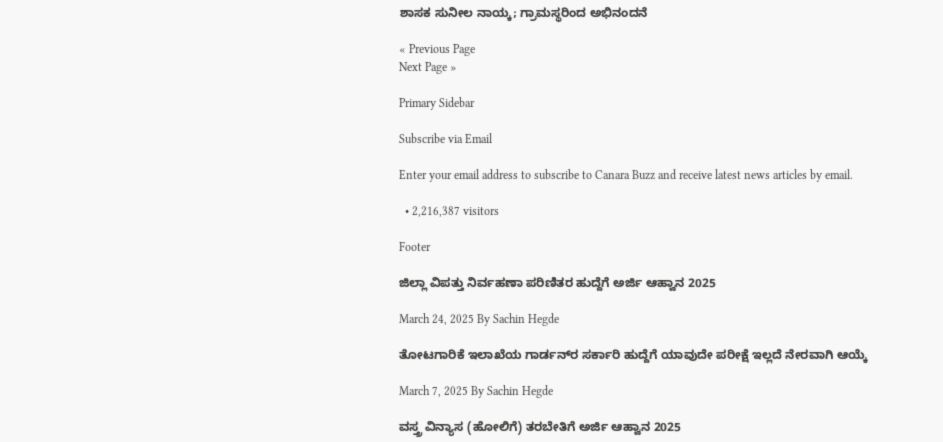ಶಾಸಕ ಸುನೀಲ ನಾಯ್ಕ; ಗ್ರಾಮಸ್ಥರಿಂದ ಅಭಿನಂದನೆ

« Previous Page
Next Page »

Primary Sidebar

Subscribe via Email

Enter your email address to subscribe to Canara Buzz and receive latest news articles by email.

  • 2,216,387 visitors

Footer

ಜಿಲ್ಲಾ ವಿಪತ್ತು ನಿರ್ವಹಣಾ ಪರಿಣಿತರ ಹುದ್ದೆಗೆ ಅರ್ಜಿ ಆಹ್ವಾನ 2025

March 24, 2025 By Sachin Hegde

ತೋಟಗಾರಿಕೆ ಇಲಾಖೆಯ ಗಾರ್ಡನ್‌ರ ಸರ್ಕಾರಿ ಹುದ್ದೆಗೆ ಯಾವುದೇ ಪರೀಕ್ಷೆ ಇಲ್ಲದೆ ನೇರವಾಗಿ ಆಯ್ಕೆ

March 7, 2025 By Sachin Hegde

ವಸ್ತ್ರ ವಿನ್ಯಾಸ (ಹೋಲಿಗೆ) ತರಬೇತಿಗೆ ಅರ್ಜಿ ಆಹ್ವಾನ 2025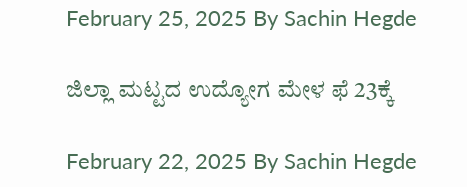February 25, 2025 By Sachin Hegde

ಜಿಲ್ಲಾ ಮಟ್ಟದ ಉದ್ಯೋಗ ಮೇಳ ಫೆ 23ಕ್ಕೆ

February 22, 2025 By Sachin Hegde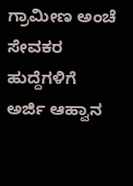ಗ್ರಾಮೀಣ ಅಂಚೆ ಸೇವಕರ ಹುದ್ದೆಗಳಿಗೆ ಅರ್ಜಿ ಆಹ್ವಾನ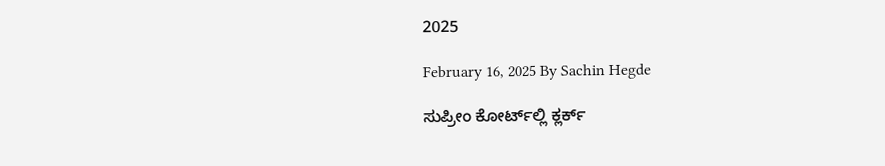2025

February 16, 2025 By Sachin Hegde

ಸುಪ್ರೀಂ ಕೋರ್ಟ್‌ಲ್ಲಿ ಕ್ಲರ್ಕ್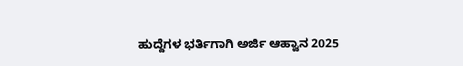ಹುದ್ದೆಗಳ ಭರ್ತಿಗಾಗಿ ಅರ್ಜಿ ಆಹ್ವಾನ 2025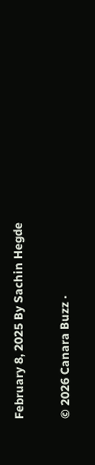February 8, 2025 By Sachin Hegde

© 2026 Canara Buzz ·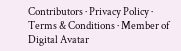Contributors · Privacy Policy · Terms & Conditions · Member of Digital Avatar